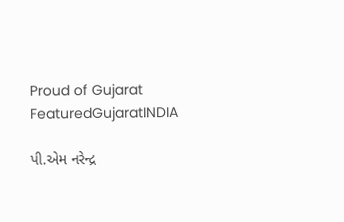Proud of Gujarat
FeaturedGujaratINDIA

પી.એમ નરેન્દ્ર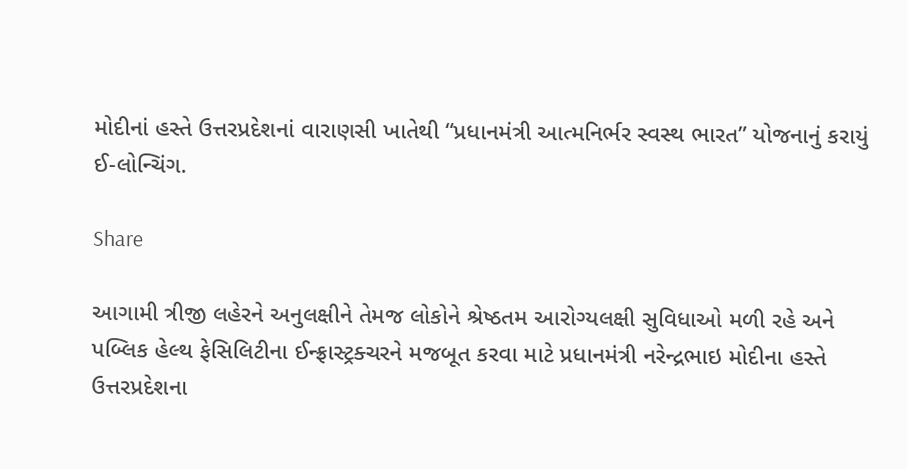મોદીનાં હસ્તે ઉત્તરપ્રદેશનાં વારાણસી ખાતેથી “પ્રધાનમંત્રી આત્મનિર્ભર સ્વસ્થ ભારત” યોજનાનું કરાયું ઈ-લોન્ચિંગ.

Share

આગામી ત્રીજી લહેરને અનુલક્ષીને તેમજ લોકોને શ્રેષ્ઠતમ આરોગ્યલક્ષી સુવિધાઓ મળી રહે અને પબ્લિક હેલ્થ ફેસિલિટીના ઈન્ફ્રાસ્ટ્રક્ચરને મજબૂત કરવા માટે પ્રધાનમંત્રી નરેન્દ્રભાઇ મોદીના હસ્તે ઉત્તરપ્રદેશના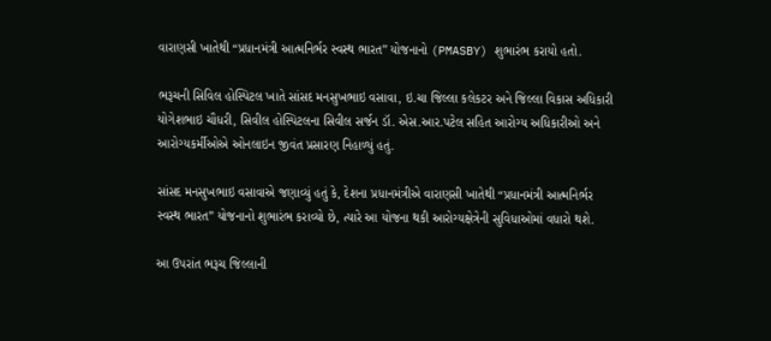વારાણસી ખાતેથી “પ્રધાનમંત્રી આત્મનિર્ભર સ્વસ્થ ભારત” યોજનાનો (PMASBY) શુભારંભ કરાયો હતો.

ભરૂચની સિવિલ હોસ્પિટલ ખાતે સાંસદ મનસુખભાઇ વસાવા, ઇ.ચા જિલ્લા કલેકટર અને જિલ્લા વિકાસ અધિકારી યોગેશભાઇ ચૌધરી, સિવીલ હોસ્પિટલના સિવીલ સર્જન ડૉ. એસ.આર.પટેલ સહિત આરોગ્ય અધિકારીઓ અને આરોગ્યકર્મીઓએ ઓનલાઇન જીવંત પ્રસારણ નિહાળ્યું હતું.

સાંસદ મનસુખભાઇ વસાવાએ જણાવ્યું હતું કે, દેશના પ્રધાનમંત્રીએ વારાણસી ખાતેથી “પ્રધાનમંત્રી આત્મનિર્ભર સ્વસ્થ ભારત” યોજનાનો શુભારંભ કરાવ્યો છે, ત્યારે આ યોજના થકી આરોગ્યક્ષેત્રેની સુવિધાઓમાં વધારો થશે.

આ ઉપરાંત ભરૂચ જિલ્લાની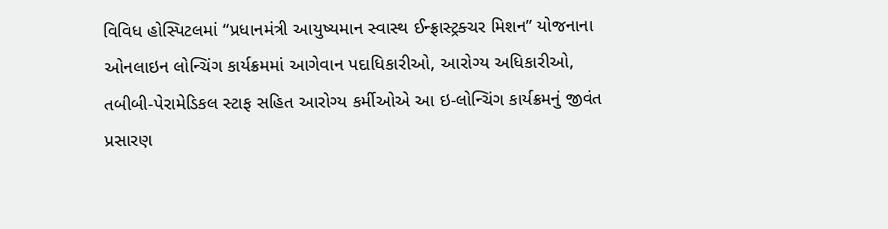વિવિધ હોસ્પિટલમાં “પ્રધાનમંત્રી આયુષ્યમાન સ્વાસ્થ ઈન્ફ્રાસ્ટ્રક્ચર મિશન” યોજનાના ઓનલાઇન લોન્ચિંગ કાર્યક્રમમાં આગેવાન પદાધિકારીઓ, આરોગ્ય અધિકારીઓ, તબીબી-પેરામેડિકલ સ્ટાફ સહિત આરોગ્ય કર્મીઓએ આ ઇ-લોન્ચિંગ કાર્યક્રમનું જીવંત પ્રસારણ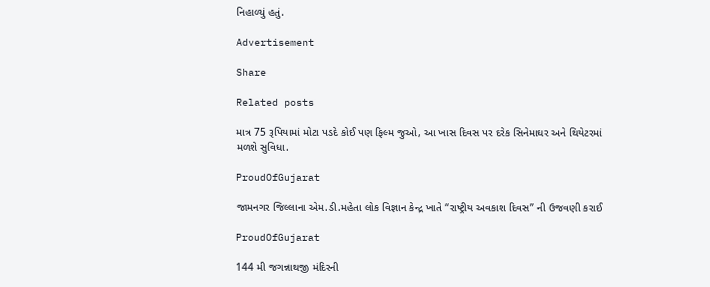નિહાળ્યું હતું.

Advertisement

Share

Related posts

માત્ર 75 રૂપિયામાં મોટા પડદે કોઈ પણ ફિલ્મ જુઓ, આ ખાસ દિવસ પર દરેક સિનેમાઘર અને થિયેટરમાં મળશે સુવિધા.

ProudOfGujarat

જામનગર જિલ્લાના એમ.ડી.મહેતા લોક વિજ્ઞાન કેન્દ્ર ખાતે “રાષ્ટ્રીય અવકાશ દિવસ” ની ઉજવણી કરાઈ

ProudOfGujarat

144 મી જગન્નાથજી મંદિરની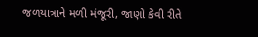જળયાત્રાને મળી મંજૂરી, જાણો કેવી રીતે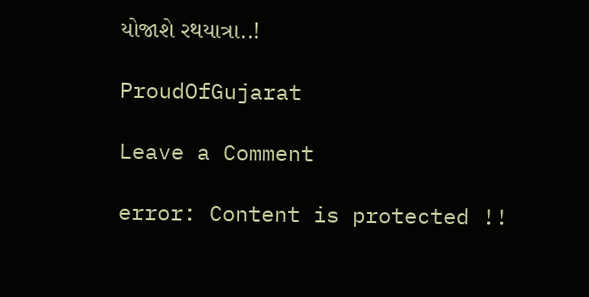યોજાશે રથયાત્રા..!

ProudOfGujarat

Leave a Comment

error: Content is protected !!